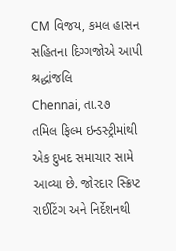CM વિજય, કમલ હાસન સહિતના દિગ્ગજોએ આપી શ્રદ્ધાંજલિ
Chennai, તા.૨૭
તમિલ ફિલ્મ ઇન્ડસ્ટ્રીમાંથી એક દુખદ સમાચાર સામે આવ્યા છે. જોરદાર સ્ક્રિપ્ટ રાઈટિંગ અને નિર્દેશનથી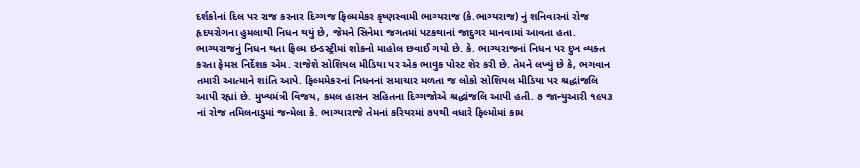દર્શકોનાં દિલ પર રાજ કરનાર દિગ્ગજ ફિલ્મમેકર કૃષ્ણસ્વામી ભાગ્યરાજ (કે.ભાગ્યરાજ) નું શનિવારનાં રોજ હૃદયરોગના હુમલાથી નિધન થયું છે, જેમને સિનેમા જગતમાં પટકથાનાં જાદુગર માનવામાં આવતા હતા. ભાગ્યરાજનું નિધન થતા ફિલ્મ ઇન્ડસ્ટ્રીમાં શોકનો માહોલ છવાઈ ગયો છે. કે. ભાગ્યરાજનાં નિધન પર દુખ વ્યક્ત કરતા ફેમસ નિર્દેશક એમ. રાજેશે સોશિયલ મીડિયા પર એક ભાવુક પોસ્ટ શેર કરી છે. તેમને લખ્યું છે કે, ભગવાન તમારી આત્માને શાંતિ આપે. ફિલ્મમેકરનાં નિધનનાં સમાચાર મળતા જ લોકો સોશિયલ મીડિયા પર શ્રદ્ધાંજલિ આપી રહ્યાં છે. મુખ્યમંત્રી વિજય, કમલ હાસન સહિતના દિગ્ગજોએ શ્રદ્ધાંજલિ આપી હતી. ૭ જાન્યુઆરી ૧૯૫૩ નાં રોજ તમિલનાડુમાં જન્મેલા કે. ભાગ્યારાજે તેમનાં કરિયરમાં ૭૫થી વધારે ફિલ્મોમાં કામ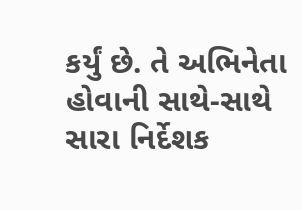કર્યું છે. તે અભિનેતા હોવાની સાથે-સાથે સારા નિર્દેશક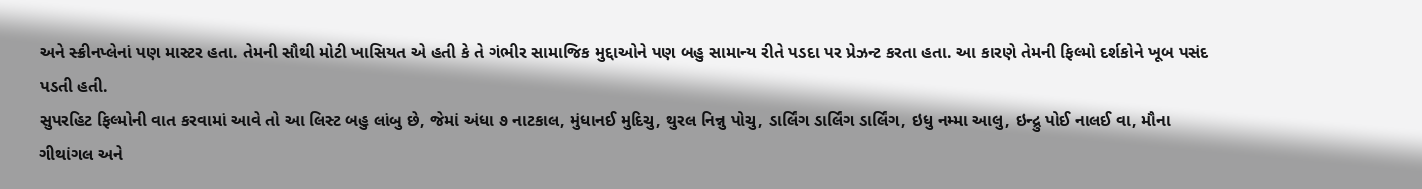અને સ્ક્રીનપ્લેનાં પણ માસ્ટર હતા. તેમની સૌથી મોટી ખાસિયત એ હતી કે તે ગંભીર સામાજિક મુદ્દાઓને પણ બહુ સામાન્ય રીતે પડદા પર પ્રેઝન્ટ કરતા હતા. આ કારણે તેમની ફિલ્મો દર્શકોને ખૂબ પસંદ પડતી હતી.
સુપરહિટ ફિલ્મોની વાત કરવામાં આવે તો આ લિસ્ટ બહુ લાંબુ છે, જેમાં અંધા ૭ નાટકાલ, મુંધાનઈ મુદિચુ, થુરલ નિન્નુ પોચુ, ડાર્લિંગ ડાર્લિંગ ડાર્લિંગ, ઇધુ નમ્મા આલુ, ઇન્દ્રુ પોઈ નાલઈ વા, મૌના ગીથાંગલ અને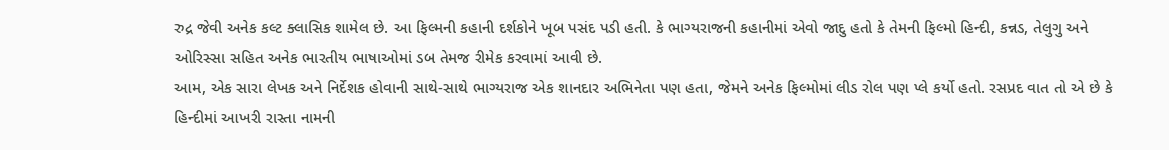રુદ્ર જેવી અનેક કલ્ટ ક્લાસિક શામેલ છે. આ ફિલ્મની કહાની દર્શકોને ખૂબ પસંદ પડી હતી. કે ભાગ્યરાજની કહાનીમાં એવો જાદુ હતો કે તેમની ફિલ્મો હિન્દી, કન્નડ, તેલુગુ અને ઓરિસ્સા સહિત અનેક ભારતીય ભાષાઓમાં ડબ તેમજ રીમેક કરવામાં આવી છે.
આમ, એક સારા લેખક અને નિર્દેશક હોવાની સાથે-સાથે ભાગ્યરાજ એક શાનદાર અભિનેતા પણ હતા, જેમને અનેક ફિલ્મોમાં લીડ રોલ પણ પ્લે કર્યો હતો. રસપ્રદ વાત તો એ છે કે હિન્દીમાં આખરી રાસ્તા નામની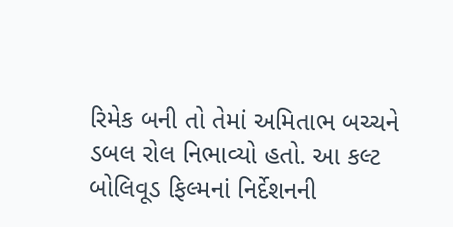રિમેક બની તો તેમાં અમિતાભ બચ્ચને ડબલ રોલ નિભાવ્યો હતો. આ કલ્ટ બોલિવૂડ ફિલ્મનાં નિર્દેશનની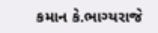કમાન કે.ભાગ્યરાજે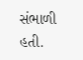સંભાળી હતી.